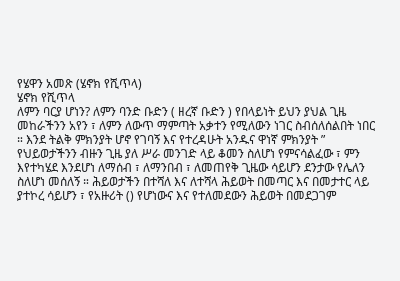የሄዋን አመጽ (ሄኖክ የሺጥላ)
ሄኖክ የሺጥላ
ለምን ባርያ ሆነን? ለምን ባንድ ቡድን ( ዘረኛ ቡድን ) የበላይነት ይህን ያህል ጊዜ መከራችንን አየን ፣ ለምን ለውጥ ማምጣት አቃተን የሚለውን ነገር ስብሰለሰልበት ነበር ። እንደ ትልቅ ምክንያት ሆኖ የገባኝ እና የተረዳሁት አንዱና ዋነኛ ምክንያት ” የህይወታችንን ብዙን ጊዜ ያለ ሥራ መንገድ ላይ ቆመን ስለሆነ የምናሳልፈው ፣ ምን እየተካሄደ እንደሆነ ለማሰብ ፣ ለማንበብ ፣ ለመጠየቅ ጊዜው ሳይሆን ደንታው የሌለን ስለሆነ መሰለኝ ። ሕይወታችን በተሻለ እና ለተሻላ ሕይወት በመጣር እና በመታተር ላይ ያተኮረ ሳይሆን ፣ የአዙሪት () የሆነውና እና የተለመደውን ሕይወት በመደጋገም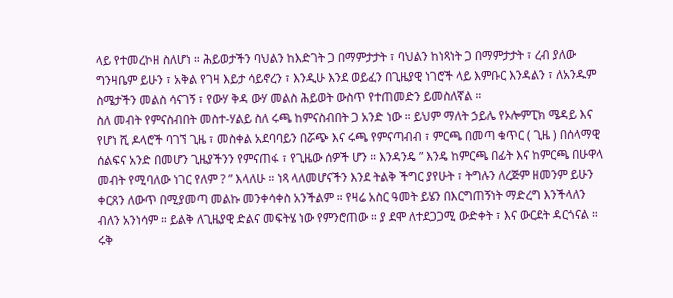ላይ የተመረኮዘ ስለሆነ ። ሕይወታችን ባህልን ከእድገት ጋ በማምታታት ፣ ባህልን ከነጻነት ጋ በማምታታት ፣ ረብ ያለው ግንዛቤም ይሁን ፣ አቅል የገዛ እይታ ሳይኖረን ፣ እንዲሁ እንደ ወይፈን በጊዜያዊ ነገሮች ላይ እምቡር እንዳልን ፣ ለአንዱም ስሜታችን መልስ ሳናገኝ ፣ የውሃ ቅዳ ውሃ መልስ ሕይወት ውስጥ የተጠመድን ይመስለኛል ።
ስለ መብት የምናስብበት መስተ-ሃልይ ስለ ሩጫ ከምናስብበት ጋ አንድ ነው ። ይህም ማለት ኃይሌ የኦሎምፒክ ሜዳይ እና የሆነ ሺ ዶላሮች ባገኘ ጊዜ ፣ መስቀል አደባባይን በሯጭ እና ሩጫ የምናጣብብ ፣ ምርጫ በመጣ ቁጥር ( ጊዜ ) በሰላማዊ ሰልፍና አንድ በመሆን ጊዜያችንን የምናጠፋ ፣ የጊዜው ሰዎች ሆን ። እንዳንዴ ” እንዴ ከምርጫ በፊት እና ከምርጫ በሁዋላ መብት የሚባለው ነገር የለም ? ” እላለሁ ። ነጻ ላለመሆናችን እንደ ትልቅ ችግር ያየሁት ፣ ትግሉን ለረጅም ዘመንም ይሁን ቀርጸን ለውጥ በሚያመጣ መልኩ መንቀሳቀስ አንችልም ። የዛሬ አስር ዓመት ይሄን በእርግጠኝነት ማድረግ እንችላለን ብለን አንነሳም ። ይልቅ ለጊዜያዊ ድልና መፍትሄ ነው የምንሮጠው ። ያ ደሞ ለተደጋጋሚ ውድቀት ፣ እና ውርደት ዳርጎናል ። ሩቅ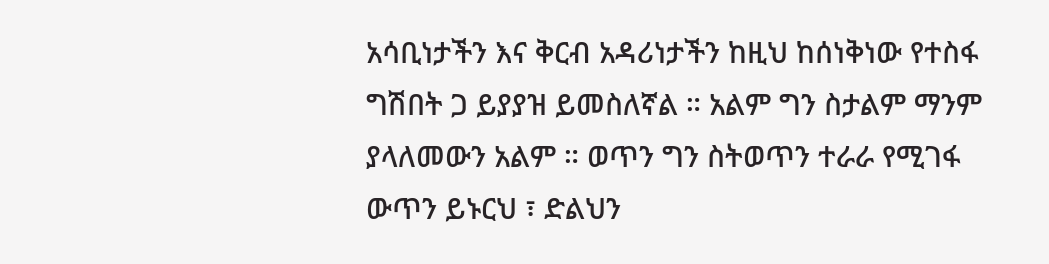አሳቢነታችን እና ቅርብ አዳሪነታችን ከዚህ ከሰነቅነው የተስፋ ግሽበት ጋ ይያያዝ ይመስለኛል ። አልም ግን ስታልም ማንም ያላለመውን አልም ። ወጥን ግን ስትወጥን ተራራ የሚገፋ ውጥን ይኑርህ ፣ ድልህን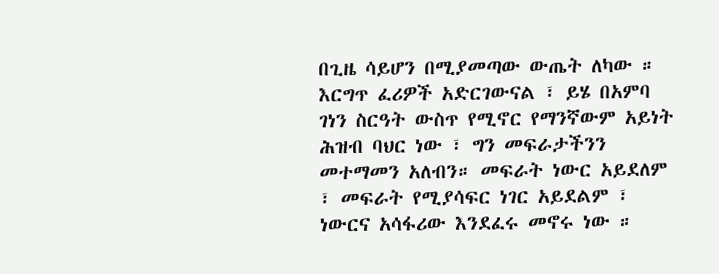በጊዜ ሳይሆን በሚያመጣው ውጤት ለካው ።
እርግጥ ፈሪዎች አድርገውናል ፣ ይሄ በአምባ ገነን ስርዓት ውስጥ የሚኖር የማንኛውም አይነት ሕዝብ ባህር ነው ፣ ግን መፍራታችንን መተማመን አለብን። መፍራት ነውር አይደለም ፣ መፍራት የሚያሳፍር ነገር አይደልም ፣ ነውርና አሳፋሪው እንደፈሩ መኖሩ ነው ።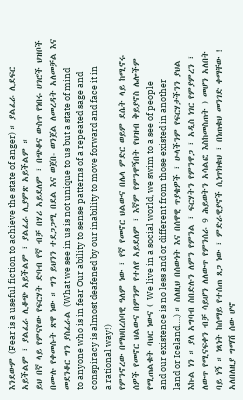እንደውም (Fear is a useful fiction to achieve the state of anger) ። ያልፈራ ሊደፍር አይችልም ፣ ያልፈራ ሊቆጭ አይችልም ፣ ያልፈራ ሊያምጽ አይችልም ።
ይህ በኛ ላይ የምናየው የፍርሃት ድባብ የኛ ብቻ በሃሪ አይደለም ፣ በጭቆና ውስጥ የነበሩ ሀገሮች ህዝቦች በሙሉ የቀመሱት ጽዋ ነው ። ግን ይህንን ተደጋጋሚ በደል እና ወጀበ- ወንጀል ለመረዳት አለመቻል እና መደንቆር ግን ያስፈራል (What we see in us is not unique to us but a state of mind to anyone who is in fear Our ability to sense patterns of a repeated sage and conspiracy is almost deafened by our inability to move forward and face it in a rational way!)
የምንኖረው በማህበረሰባዊ ዓለም ነው ፣ የኛ የመኖር ህልውና በሌላ ምድር ወይም ደሴት ላይ ከሚኖሩ ሰዎች የመኖር ህልውና በምንም የተለየ አይደለም ፣ እኛም የምንዋኝበት የህዝብ ቅይያኖስ ሌሎችም የሚጠልቁት ባህር ነውና ( We live in a social world, we swim to a see of people and our existence is no less and or different from those existed in another land or Iceland….) ። ስለዚህ በሰውነት እና በሰዋዊ ጥያቄዎች ፣ ሁላችንም የፍርሃታችንን ያህል እኩል ነን ። ያለ አግባብ ስበድሉን ለምን የምንል ፣ ፍርሃትን የምንዋጋ ፣ አዲስ ነገር የምያምረን ፣ ለውጥ የሚናፍቀን ብቻ ሳይሆን ለለውጥ የምንሰራ 9 ሕይወትን አሳልፎ እስከመስጠት ) መሆን አለበት ባይ ነኝ ። ነጻነት ከሰማይ የተሰጠ ጸጋ ነው ፣ ምድራዊያኖች ሲነጥክቁህ ፣ በነጠቁህ መንገድ ቀማቸው ! አለበለዚያ ግማሽ ሰው ሆኖ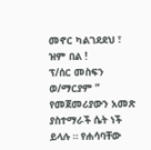መኖር ካልገደደህ ፣ ዝም በል !
ፕ/ሰር መስፍን ወ/ማርያም ” የመጀመሪያውን አመጽ ያስተማራች ሴት ነች ይላሉ ። የሐሳባቸው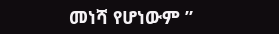መነሻ የሆነውም ”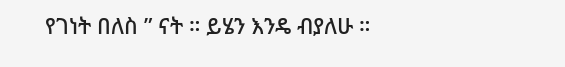የገነት በለስ ” ናት ። ይሄን እንዴ ብያለሁ ።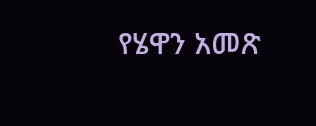የሄዋን አመጽ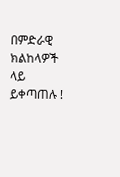በምድራዊ ክልከላዎች ላይ ይቀጣጠሉ !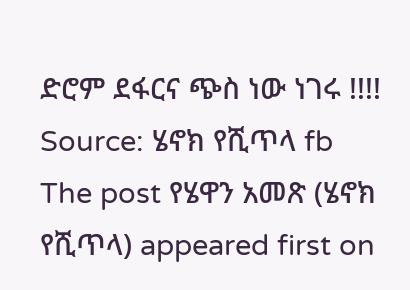ድሮም ደፋርና ጭስ ነው ነገሩ !!!!
Source: ሄኖክ የሺጥላ fb
The post የሄዋን አመጽ (ሄኖክ የሺጥላ) appeared first on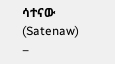ሳተናው (Satenaw) –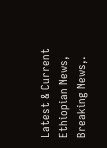Latest & Current Ethiopian News, Breaking News,.